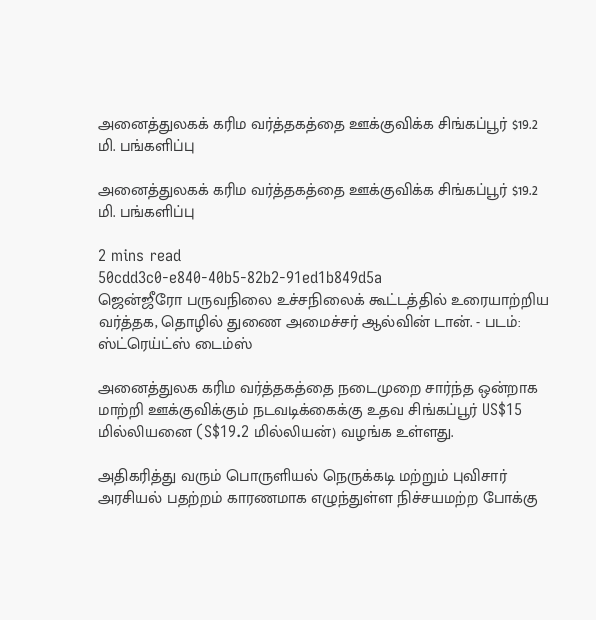அனைத்துலகக் கரிம வர்த்தகத்தை ஊக்குவிக்க சிங்கப்பூர் $19.2 மி. பங்களிப்பு

அனைத்துலகக் கரிம வர்த்தகத்தை ஊக்குவிக்க சிங்கப்பூர் $19.2 மி. பங்களிப்பு

2 mins read
50cdd3c0-e840-40b5-82b2-91ed1b849d5a
ஜென்ஜீரோ பருவநிலை உச்சநிலைக் கூட்டத்தில் உரையாற்றிய வர்த்தக, தொழில் துணை அமைச்சர் ஆல்வின் டான். - படம்: ஸ்ட்ரெய்ட்ஸ் டைம்ஸ்

அனைத்துலக கரிம வர்த்தகத்தை நடைமுறை சார்ந்த ஒன்றாக மாற்றி ஊக்குவிக்கும் நடவடிக்கைக்கு உதவ சிங்கப்பூர் US$15 மில்லியனை (S$19.2 மில்லியன்) வழங்க உள்ளது.

அதிகரித்து வரும் பொருளியல் நெருக்கடி மற்றும் புவிசார் அரசியல் பதற்றம் காரணமாக எழுந்துள்ள நிச்சயமற்ற போக்கு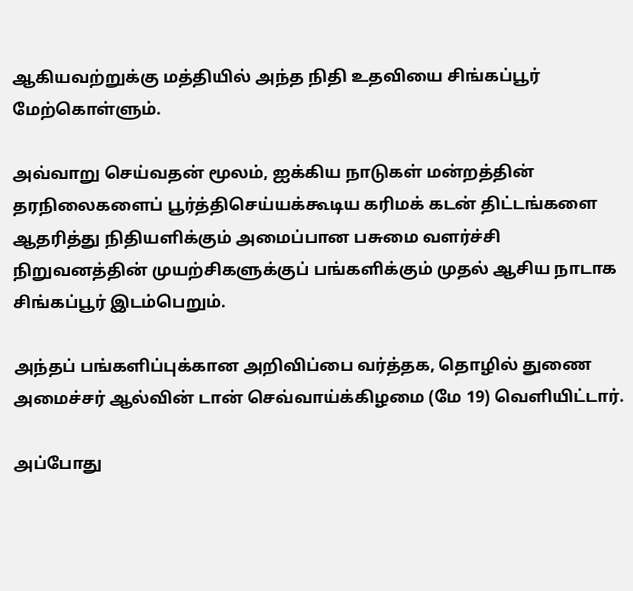ஆகியவற்றுக்கு மத்தியில் அந்த நிதி உதவியை சிங்கப்பூர் மேற்கொள்ளும்.

அவ்வாறு செய்வதன் மூலம், ஐக்கிய நாடுகள் மன்றத்தின் தரநிலைகளைப் பூர்த்திசெய்யக்கூடிய கரிமக் கடன் திட்டங்களை ஆதரித்து நிதியளிக்கும் அமைப்பான பசுமை வளர்ச்சி நிறுவனத்தின் முயற்சிகளுக்குப் பங்களிக்கும் முதல் ஆசிய நாடாக சிங்கப்பூர் இடம்பெறும்.

அந்தப் பங்களிப்புக்கான அறிவிப்பை வர்த்தக, தொழில் துணை அமைச்சர் ஆல்வின் டான் செவ்வாய்க்கிழமை (மே 19) வெளியிட்டார்.

அப்போது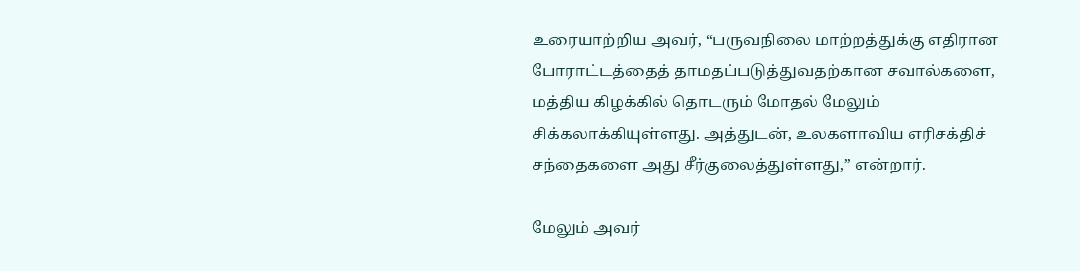உரையாற்றிய அவர், “பருவநிலை மாற்றத்துக்கு எதிரான போராட்டத்தைத் தாமதப்படுத்துவதற்கான சவால்களை, மத்திய கிழக்கில் தொடரும் மோதல் மேலும் சிக்கலாக்கியுள்ளது. அத்துடன், உலகளாவிய எரிசக்திச் சந்தைகளை அது சீர்குலைத்துள்ளது,” என்றார்.

மேலும் அவர்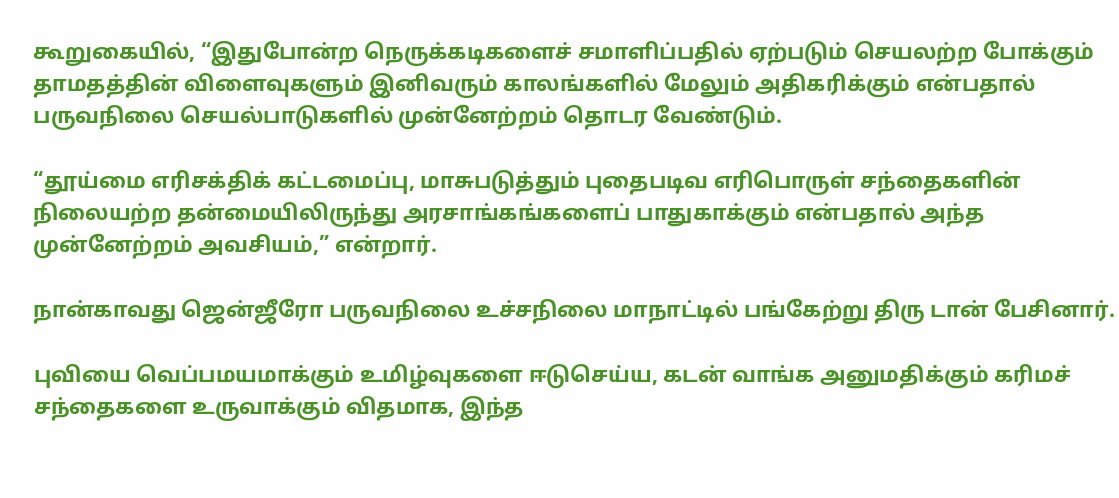கூறுகையில், “இதுபோன்ற நெருக்கடிகளைச் சமாளிப்பதில் ஏற்படும் செயலற்ற போக்கும் தாமதத்தின் விளைவுகளும் இனிவரும் காலங்களில் மேலும் அதிகரிக்கும் என்பதால் பருவநிலை செயல்பாடுகளில் முன்னேற்றம் தொடர வேண்டும்.

“தூய்மை எரிசக்திக் கட்டமைப்பு, மாசுபடுத்தும் புதைபடிவ எரிபொருள் சந்தைகளின் நிலையற்ற தன்மையிலிருந்து அரசாங்கங்களைப் பாதுகாக்கும் என்பதால் அந்த முன்னேற்றம் அவசியம்,” என்றார்.

நான்காவது ஜென்ஜீரோ பருவநிலை உச்சநிலை மாநாட்டில் பங்கேற்று திரு டான் பேசினார்.

புவியை வெப்பமயமாக்கும் உமிழ்வுகளை ஈடுசெய்ய, கடன் வாங்க அனுமதிக்கும் கரிமச் சந்தைகளை உருவாக்கும் விதமாக, இந்த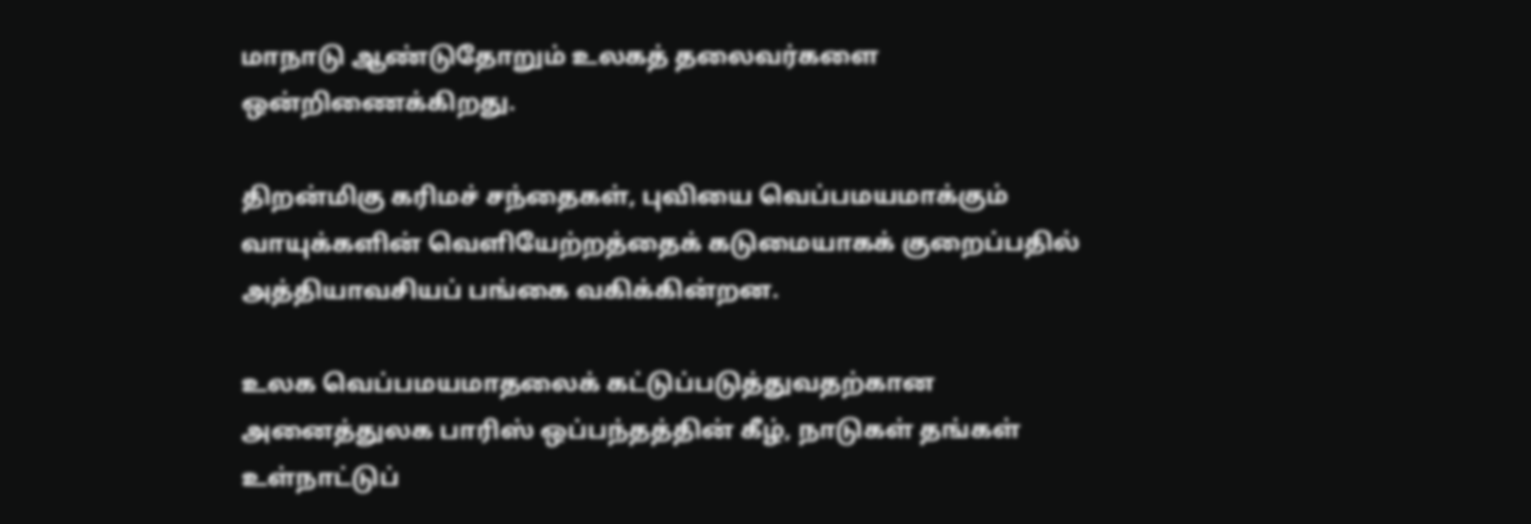மாநாடு ஆண்டுதோறும் உலகத் தலைவர்களை ஒன்றிணைக்கிறது.

திறன்மிகு கரிமச் சந்தைகள், புவியை வெப்பமயமாக்கும் வாயுக்களின் வெளியேற்றத்தைக் கடுமையாகக் குறைப்பதில் அத்தியாவசியப் பங்கை வகிக்கின்றன.

உலக வெப்பமயமாதலைக் கட்டுப்படுத்துவதற்கான அனைத்துலக பாரிஸ் ஒப்பந்தத்தின் கீழ், நாடுகள் தங்கள் உள்நாட்டுப்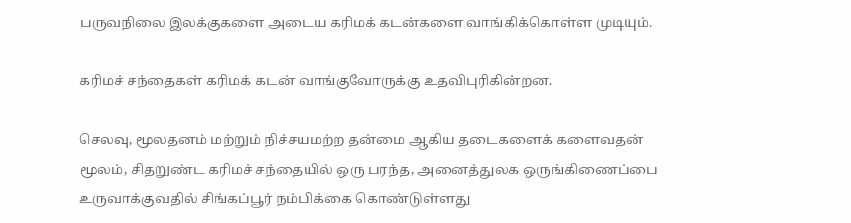பருவநிலை இலக்குகளை அடைய கரிமக் கடன்களை வாங்கிக்கொள்ள முடியும்.

கரிமச் சந்தைகள் கரிமக் கடன் வாங்குவோருக்கு உதவிபுரிகின்றன.

செலவு, மூலதனம் மற்றும் நிச்சயமற்ற தன்மை ஆகிய தடைகளைக் களைவதன் மூலம், சிதறுண்ட கரிமச் சந்தையில் ஒரு பரந்த, அனைத்துலக ஒருங்கிணைப்பை உருவாக்குவதில் சிங்கப்பூர் நம்பிக்கை கொண்டுள்ளது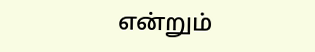என்றும்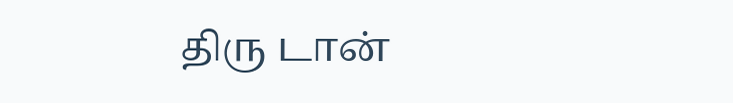திரு டான்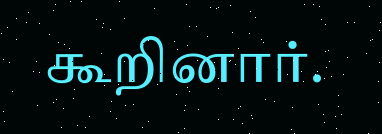கூறினார்.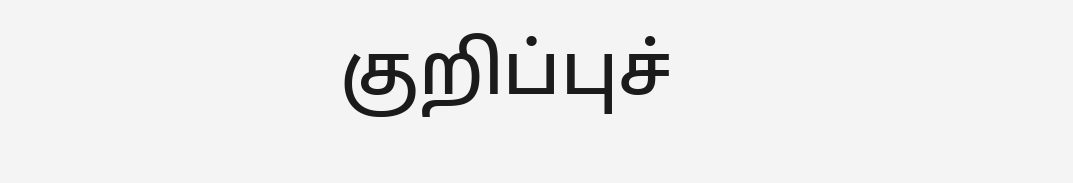குறிப்புச்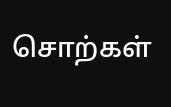சொற்கள்